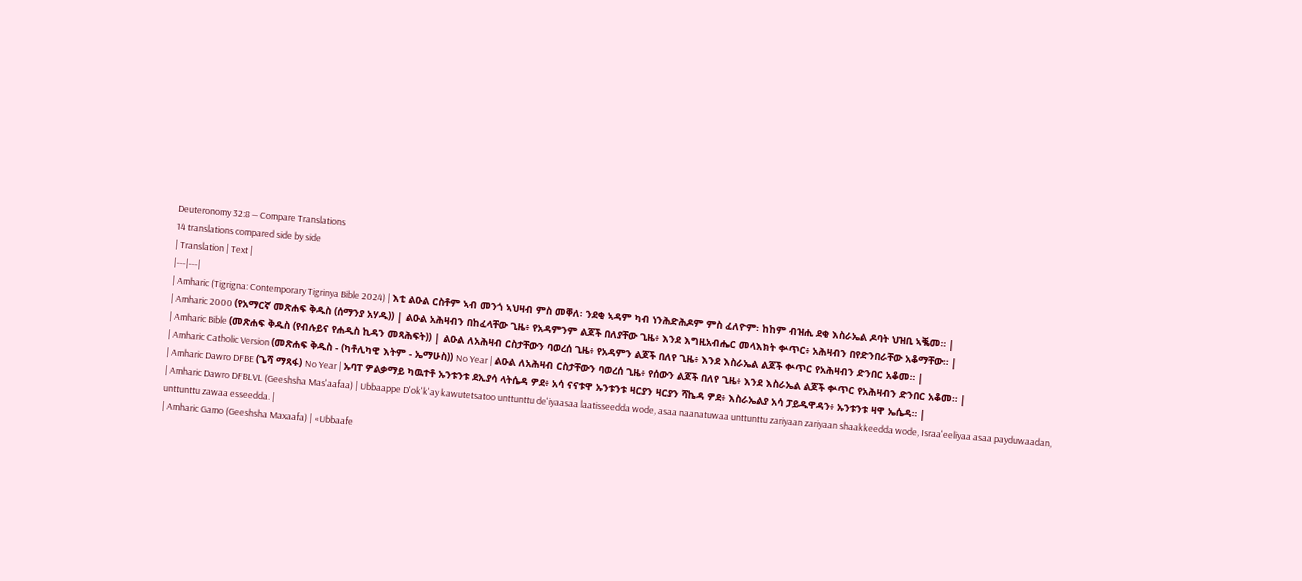Deuteronomy 32:8 — Compare Translations
14 translations compared side by side
| Translation | Text |
|---|---|
| Amharic (Tigrigna: Contemporary Tigrinya Bible 2024) | እቲ ልዑል ርስቶም ኣብ መንጎ ኣህዛብ ምስ መቐለ፡ ንደቂ ኣዳም ካብ ነንሕድሕዶም ምስ ፈለዮም፡ ከከም ብዝሒ ደቂ እስራኤል ዶባት ህዝቢ ኣቘመ። |
| Amharic 2000 (የአማርኛ መጽሐፍ ቅዱስ (ሰማንያ አሃዱ)) | ልዑል አሕዛብን በከፈላቸው ጊዜ፥ የአዳምንም ልጆች በለያቸው ጊዜ፥ እንደ እግዚአብሔር መላእክት ቍጥር፥ አሕዛብን በየድንበራቸው አቆማቸው። |
| Amharic Bible (መጽሐፍ ቅዱስ (የብሉይና የሐዲስ ኪዳን መጻሕፍት)) | ልዑል ለአሕዛብ ርስታቸውን ባወረሰ ጊዜ፥ የአዳምን ልጆች በለየ ጊዜ፥ እንደ እስራኤል ልጆች ቍጥር የአሕዛብን ድንበር አቆመ። |
| Amharic Catholic Version (መጽሐፍ ቅዱስ - (ካቶሊካዊ እትም - ኤማሁስ)) No Year | ልዑል ለአሕዛብ ርስታቸውን ባወረሰ ጊዜ፥ የሰውን ልጆች በለየ ጊዜ፥ እንደ እስራኤል ልጆች ቍጥር የአሕዛብን ድንበር አቆመ። |
| Amharic Dawro DFBE (ጌሻ ማጻፋ) No Year | ኡባፐ ዎልቃማይ ካዉተቶ ኡንቱንቱ ደኢያሳ ላትሴዳ ዎደ፥ አሳ ናናቱዋ ኡንቱንቱ ዛርያን ዛርያን ሻኬዳ ዎደ፥ እስራኤልያ አሳ ፓይዱዋዳን፥ ኡንቱንቱ ዛዋ ኤሴዳ። |
| Amharic Dawro DFBLVL (Geeshsha Mas'aafaa) | Ubbaappe D'ok'k'ay kawutetsatoo unttunttu de'iyaasaa laatisseedda wode, asaa naanatuwaa unttunttu zariyaan zariyaan shaakkeedda wode, Israa'eeliyaa asaa payduwaadan, unttunttu zawaa esseedda. |
| Amharic Gamo (Geeshsha Maxaafa) | «Ubbaafe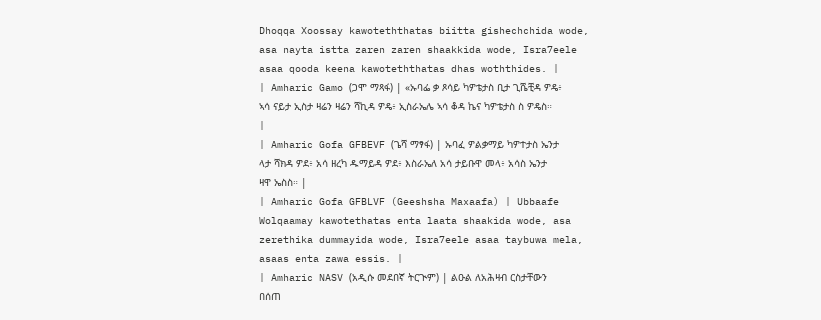Dhoqqa Xoossay kawoteththatas biitta gishechchida wode, asa nayta istta zaren zaren shaakkida wode, Isra7eele asaa qooda keena kawoteththatas dhas woththides. |
| Amharic Gamo (ጋሞ ማጻፋ) | «ኡባፌ ቃ ጾሳይ ካዎቴታስ ቢታ ጊሼቺዳ ዎዴ፥ ኣሳ ናይታ ኢስታ ዛሬን ዛሬን ሻኪዳ ዎዴ፥ ኢስራኤሌ ኣሳ ቆዳ ኬና ካዎቴታስ ስ ዎዴስ። |
| Amharic Gofa GFBEVF (ጌሻ ማፃፋ) | ኡባፈ ዎልቃማይ ካዎተታስ ኤንታ ላታ ሻክዳ ዎደ፥ አሳ ዘረካ ዱማይዳ ዎደ፥ እስራኤለ አሳ ታይቡዋ መላ፥ አሳስ ኤንታ ዛዋ ኤስስ። |
| Amharic Gofa GFBLVF (Geeshsha Maxaafa) | Ubbaafe Wolqaamay kawotethatas enta laata shaakida wode, asa zerethika dummayida wode, Isra7eele asaa taybuwa mela, asaas enta zawa essis. |
| Amharic NASV (አዲሱ መደበኛ ትርጒም) | ልዑል ለአሕዛብ ርስታቸውን በሰጠ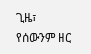ጊዜ፣ የሰውንም ዘር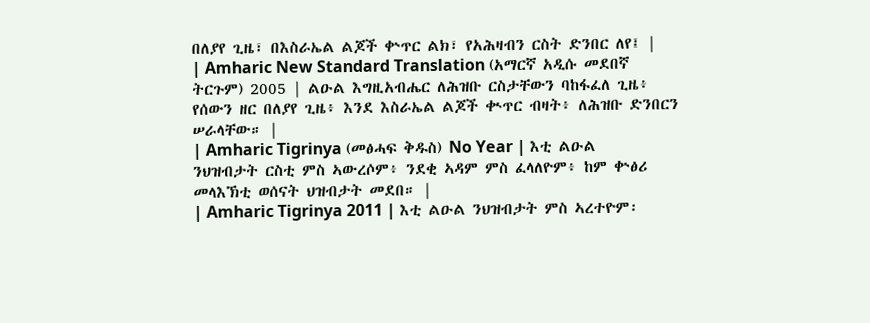በለያየ ጊዜ፣ በእስራኤል ልጆች ቍጥር ልክ፣ የአሕዛብን ርስት ድንበር ለየ፤ |
| Amharic New Standard Translation (አማርኛ አዲሱ መደበኛ ትርጉም) 2005 | ልዑል እግዚአብሔር ለሕዝቡ ርስታቸውን ባከፋፈለ ጊዜ፥ የሰውን ዘር በለያየ ጊዜ፥ እንደ እስራኤል ልጆች ቊጥር ብዛት፥ ለሕዝቡ ድንበርን ሠራላቸው። |
| Amharic Tigrinya (መፅሓፍ ቅዱስ) No Year | እቲ ልዑል ንህዝብታት ርስቲ ምስ ኣውረሶም፥ ንደቂ ኣዳም ምስ ፈላለዮም፥ ከም ቍፅሪ መላእኽቲ ወሰናት ህዝብታት መደበ። |
| Amharic Tigrinya 2011 | እቲ ልዑል ንህዝብታት ምስ ኣረተዮም፡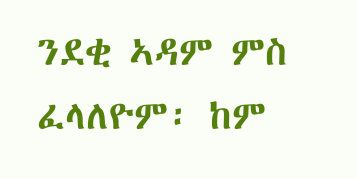ንደቂ ኣዳም ምስ ፈላለዮም፡ ከም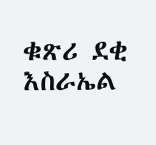ቁጽሪ ደቂ እስራኤል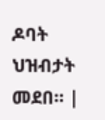ዶባት ህዝብታት መደበ። |